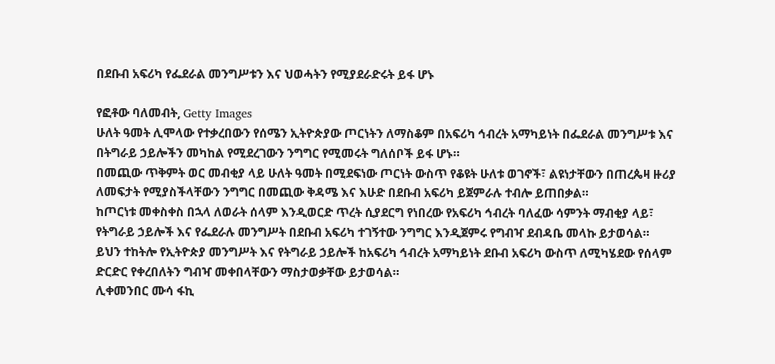በደቡብ አፍሪካ የፌደራል መንግሥቱን እና ህወሓትን የሚያደራድሩት ይፋ ሆኑ

የፎቶው ባለመብት, Getty Images
ሁለት ዓመት ሊሞላው የተቃረበውን የሰሜን ኢትዮጵያው ጦርነትን ለማስቆም በአፍሪካ ኅብረት አማካይነት በፌደራል መንግሥቱ እና በትግራይ ኃይሎችን መካከል የሚደረገውን ንግግር የሚመሩት ግለሰቦች ይፋ ሆኑ።
በመጪው ጥቅምት ወር መብቂያ ላይ ሁለት ዓመት በሚደፍነው ጦርነት ውስጥ የቆዩት ሁለቱ ወገኖች፣ ልዩነታቸውን በጠረጴዛ ዙሪያ ለመፍታት የሚያስችላቸውን ንግግር በመጪው ቅዳሜ እና እሁድ በደቡብ አፍሪካ ይጀምራሉ ተብሎ ይጠበቃል።
ከጦርነቱ መቀስቀስ በኋላ ለወራት ሰላም እንዲወርድ ጥረት ሲያደርግ የነበረው የአፍሪካ ኅብረት ባለፈው ሳምንት ማብቂያ ላይ፣ የትግራይ ኃይሎች እና የፌደራሉ መንግሥት በደቡብ አፍሪካ ተገኝተው ንግግር እንዲጀምሩ የግብዣ ደብዳቤ መላኩ ይታወሳል።
ይህን ተከትሎ የኢትዮጵያ መንግሥት እና የትግራይ ኃይሎች ከአፍሪካ ኅብረት አማካይነት ደቡብ አፍሪካ ውስጥ ለሚካሄደው የሰላም ድርድር የቀረበለትን ግብዣ መቀበላቸውን ማስታወቃቸው ይታወሳል።
ሊቀመንበር ሙሳ ፋኪ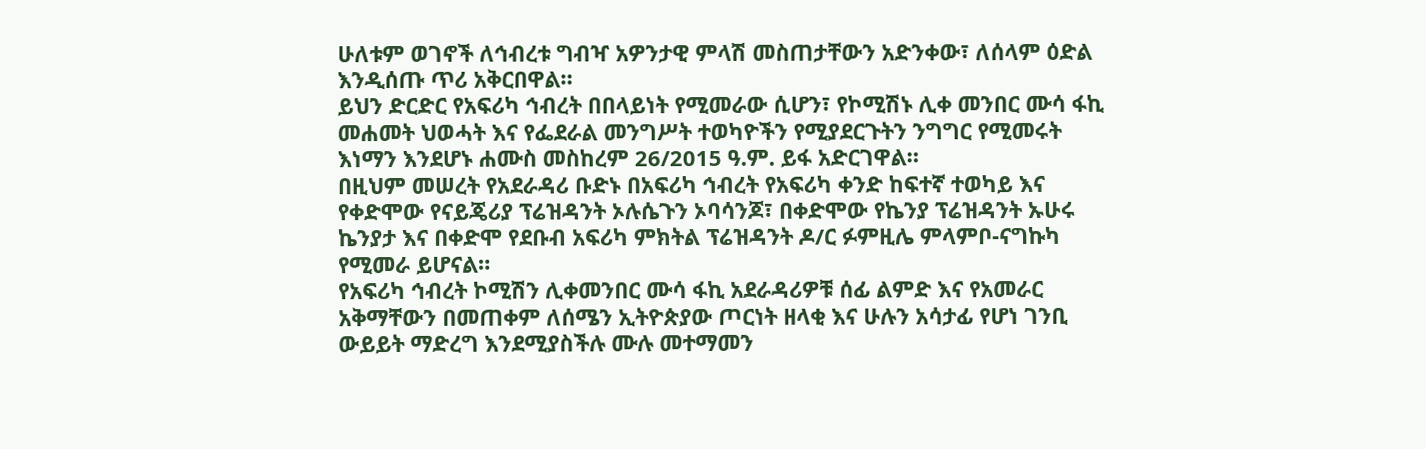ሁለቱም ወገኖች ለኅብረቱ ግብዣ አዎንታዊ ምላሽ መስጠታቸውን አድንቀው፣ ለሰላም ዕድል እንዲሰጡ ጥሪ አቅርበዋል።
ይህን ድርድር የአፍሪካ ኅብረት በበላይነት የሚመራው ሲሆን፣ የኮሚሽኑ ሊቀ መንበር ሙሳ ፋኪ መሐመት ህወሓት እና የፌደራል መንግሥት ተወካዮችን የሚያደርጉትን ንግግር የሚመሩት እነማን እንደሆኑ ሐሙስ መስከረም 26/2015 ዓ.ም. ይፋ አድርገዋል።
በዚህም መሠረት የአደራዳሪ ቡድኑ በአፍሪካ ኅብረት የአፍሪካ ቀንድ ከፍተኛ ተወካይ እና የቀድሞው የናይጄሪያ ፕሬዝዳንት ኦሉሴጉን ኦባሳንጆ፣ በቀድሞው የኬንያ ፕሬዝዳንት ኡሁሩ ኬንያታ እና በቀድሞ የደቡብ አፍሪካ ምክትል ፕሬዝዳንት ዶ/ር ፉምዚሌ ምላምቦ-ናግኩካ የሚመራ ይሆናል።
የአፍሪካ ኅብረት ኮሚሽን ሊቀመንበር ሙሳ ፋኪ አደራዳሪዎቹ ሰፊ ልምድ እና የአመራር አቅማቸውን በመጠቀም ለሰሜን ኢትዮጵያው ጦርነት ዘላቂ እና ሁሉን አሳታፊ የሆነ ገንቢ ውይይት ማድረግ እንደሚያስችሉ ሙሉ መተማመን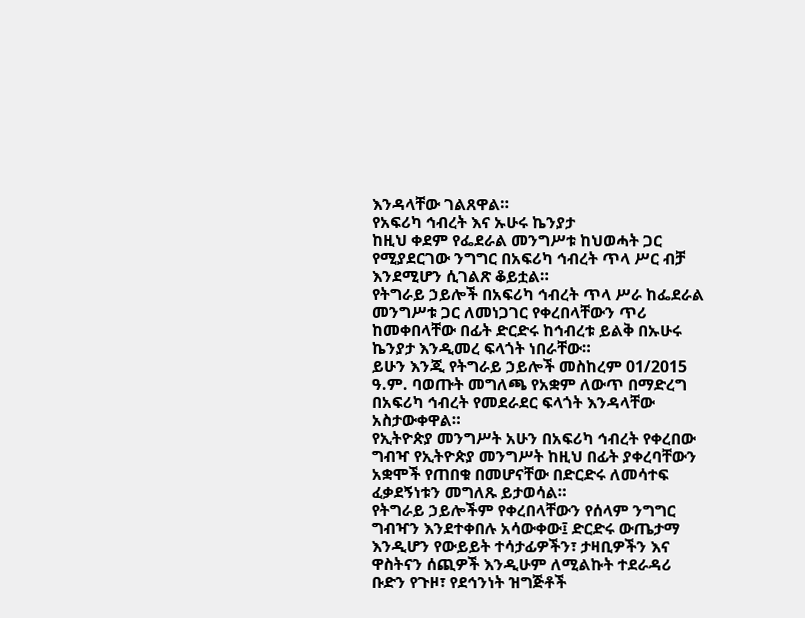እንዳላቸው ገልጸዋል።
የአፍሪካ ኅብረት እና ኡሁሩ ኬንያታ
ከዚህ ቀደም የፌደራል መንግሥቱ ከህወሓት ጋር የሚያደርገው ንግግር በአፍሪካ ኅብረት ጥላ ሥር ብቻ እንደሚሆን ሲገልጽ ቆይቷል።
የትግራይ ኃይሎች በአፍሪካ ኅብረት ጥላ ሥራ ከፌደራል መንግሥቱ ጋር ለመነጋገር የቀረበላቸውን ጥሪ ከመቀበላቸው በፊት ድርድሩ ከኅብረቱ ይልቅ በኡሁሩ ኬንያታ እንዲመረ ፍላጎት ነበራቸው።
ይሁን እንጂ የትግራይ ኃይሎች መስከረም 01/2015 ዓ.ም. ባወጡት መግለጫ የአቋም ለውጥ በማድረግ በአፍሪካ ኅብረት የመደራደር ፍላጎት እንዳላቸው አስታውቀዋል።
የኢትዮጵያ መንግሥት አሁን በአፍሪካ ኅብረት የቀረበው ግብዣ የኢትዮጵያ መንግሥት ከዚህ በፊት ያቀረባቸውን አቋሞች የጠበቁ በመሆናቸው በድርድሩ ለመሳተፍ ፈቃደኝነቱን መግለጹ ይታወሳል።
የትግራይ ኃይሎችም የቀረበላቸውን የሰላም ንግግር ግብዣን እንደተቀበሉ አሳውቀው፤ ድርድሩ ውጤታማ እንዲሆን የውይይት ተሳታፊዎችን፣ ታዛቢዎችን እና ዋስትናን ሰጪዎች እንዲሁም ለሚልኩት ተደራዳሪ ቡድን የጉዞ፣ የደኅንነት ዝግጅቶች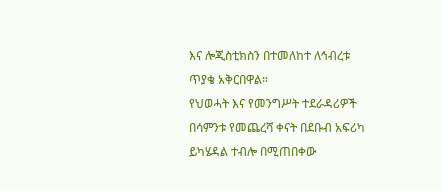እና ሎጂስቲክስን በተመለከተ ለኅብረቱ ጥያቄ አቅርበዋል።
የህወሓት እና የመንግሥት ተደራዳሪዎች
በሳምንቱ የመጨረሻ ቀናት በደቡብ አፍሪካ ይካሄዳል ተብሎ በሚጠበቀው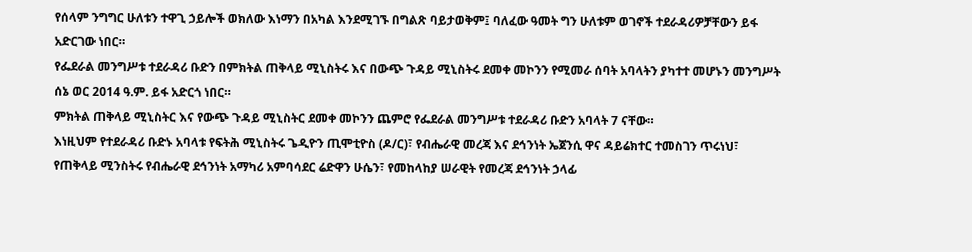የሰላም ንግግር ሁለቱን ተዋጊ ኃይሎች ወክለው እነማን በአካል እንደሚገኙ በግልጽ ባይታወቅም፤ ባለፈው ዓመት ግን ሁለቱም ወገኖች ተደራዳሪዎቻቸውን ይፋ አድርገው ነበር።
የፌደራል መንግሥቱ ተደራዳሪ ቡድን በምክትል ጠቅላይ ሚኒስትሩ እና በውጭ ጉዳይ ሚኒስትሩ ደመቀ መኮንን የሚመራ ሰባት አባላትን ያካተተ መሆኑን መንግሥት ሰኔ ወር 2014 ዓ.ም. ይፋ አድርጎ ነበር።
ምክትል ጠቅላይ ሚኒስትር እና የውጭ ጉዳይ ሚኒስትር ደመቀ መኮንን ጨምሮ የፌደራል መንግሥቱ ተደራዳሪ ቡድን አባላት 7 ናቸው።
እነዚህም የተደራዳሪ ቡድኑ አባላቱ የፍትሕ ሚኒስትሩ ጌዲዮን ጢሞቲዮስ (ዶ/ር)፣ የብሔራዊ መረጃ እና ደኅንነት ኤጀንሲ ዋና ዳይሬክተር ተመስገን ጥሩነህ፣ የጠቅላይ ሚንስትሩ የብሔራዊ ደኅንነት አማካሪ አምባሳደር ሬድዋን ሁሴን፣ የመከላከያ ሠራዊት የመረጃ ደኅንነት ኃላፊ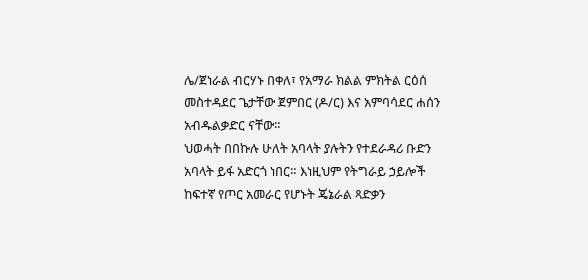ሌ/ጀነራል ብርሃኑ በቀለ፣ የአማራ ክልል ምክትል ርዕሰ መስተዳደር ጌታቸው ጀምበር (ዶ/ር) እና አምባሳደር ሐሰን አብዱልቃድር ናቸው።
ህወሓት በበኩሉ ሁለት አባላት ያሉትን የተደራዳሪ ቡድን አባላት ይፋ አድርጎ ነበር። እነዚህም የትግራይ ኃይሎች ከፍተኛ የጦር አመራር የሆኑት ጄኔራል ጻድቃን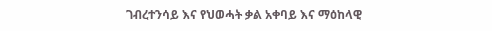ገብረተንሳይ እና የህወሓት ቃል አቀባይ እና ማዕከላዊ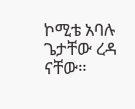ኮሚቴ አባሉ ጌታቸው ረዳ ናቸው።